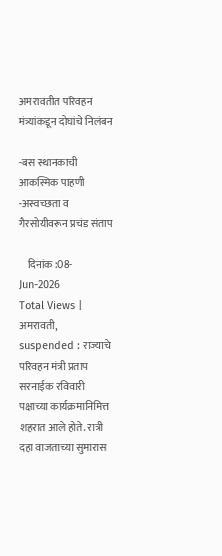अमरावतीत परिवहन मंत्र्यांकडून दोघांचे निलंबन

-बस स्थानकाची आकस्मिक पाहणी -अस्वच्छता व गैरसोयीवरून प्रचंड संताप

    दिनांक :08-Jun-2026
Total Views |
अमरावती,
suspended : राज्याचे परिवहन मंत्री प्रताप सरनाईक रविवारी पक्षाच्या कार्यक्रमानिमित्त शहरात आले होते. रात्री दहा वाजताच्या सुमारास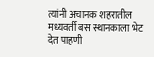त्यांनी अचानक शहरातील मध्यवर्ती बस स्थानकाला भेट देत पाहणी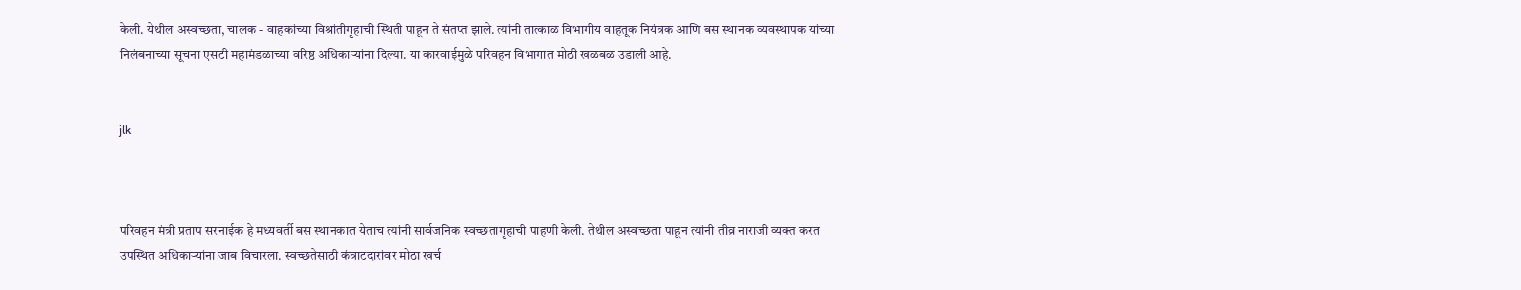केली. येथील अस्वच्छता, चालक - वाहकांच्या विश्रांतीगृहाची स्थिती पाहून ते संतप्त झाले. त्यांनी तात्काळ विभागीय वाहतूक नियंत्रक आणि बस स्थानक व्यवस्थापक यांच्या निलंबनाच्या सूचना एसटी महामंडळाच्या वरिष्ठ अधिकार्‍यांना दिल्या. या कारवाईमुळे परिवहन विभागात मोठी खळबळ उडाली आहे.


jlk



परिवहन मंत्री प्रताप सरनाईक हे मध्यवर्ती बस स्थानकात येताच त्यांनी सार्वजनिक स्वच्छतागृहाची पाहणी केली. तेथील अस्वच्छता पाहून त्यांनी तीव्र नाराजी व्यक्त करत उपस्थित अधिकार्‍यांना जाब विचारला. स्वच्छतेसाठी कंत्राटदारांवर मोठा खर्च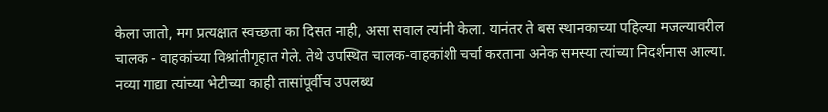केला जातो, मग प्रत्यक्षात स्वच्छता का दिसत नाही, असा सवाल त्यांनी केला. यानंतर ते बस स्थानकाच्या पहिल्या मजल्यावरील चालक - वाहकांच्या विश्रांतीगृहात गेले. तेथे उपस्थित चालक-वाहकांशी चर्चा करताना अनेक समस्या त्यांच्या निदर्शनास आल्या. नव्या गाद्या त्यांच्या भेटीच्या काही तासांपूर्वीच उपलब्ध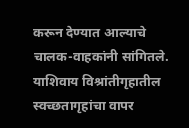करून देण्यात आल्याचे चालक-वाहकांनी सांगितले. याशिवाय विश्रांतीगृहातील स्वच्छतागृहांचा वापर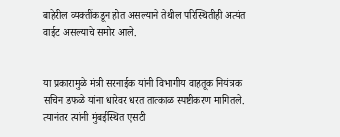बाहेरील व्यक्तींकडून होत असल्याने तेथील परिस्थितीही अत्यंत वाईट असल्याचे समोर आले.


या प्रकारामुळे मंत्री सरनाईक यांनी विभागीय वाहतूक नियंत्रक सचिन डफळे यांना धारेवर धरत तात्काळ स्पष्टीकरण मागितले. त्यानंतर त्यांनी मुंबईस्थित एसटी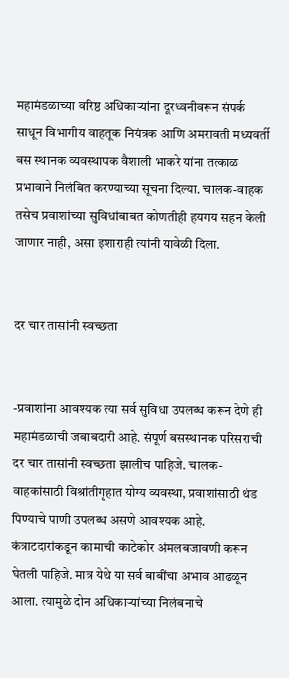महामंडळाच्या वरिष्ठ अधिकार्‍यांना दूरध्वनीवरून संपर्क साधून विभागीय वाहतूक नियंत्रक आणि अमरावती मध्यवर्ती बस स्थानक व्यवस्थापक वैशाली भाकरे यांना तत्काळ प्रभावाने निलंबित करण्याच्या सूचना दिल्या. चालक-वाहक तसेच प्रवाशांच्या सुविधांबाबत कोणतीही हयगय सहन केली जाणार नाही, असा इशाराही त्यांनी यावेळी दिला.


दर चार तासांनी स्वच्छता


-प्रवाशांना आवश्यक त्या सर्व सुविधा उपलब्ध करून देणे ही महामंडळाची जबाबदारी आहे. संपूर्ण बसस्थानक परिसराची दर चार तासांनी स्वच्छता झालीच पाहिजे. चालक-वाहकांसाठी विश्रांतीगृहात योग्य व्यवस्था, प्रवाशांसाठी थंड पिण्याचे पाणी उपलब्ध असणे आवश्यक आहे. कंत्राटदारांकडून कामाची काटेकोर अंमलबजावणी करून घेतली पाहिजे. मात्र येथे या सर्व बाबींचा अभाव आढळून आला. त्यामुळे दोन अधिकार्‍यांच्या निलंबनाचे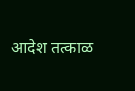आदेश तत्काळ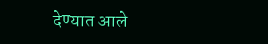देण्यात आले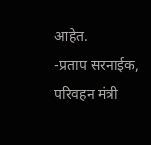आहेत.
-प्रताप सरनाईक, परिवहन मंत्री